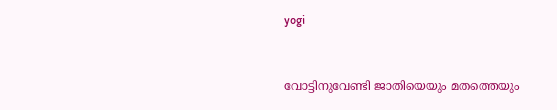yogi


വോട്ടിനുവേണ്ടി ജാതിയെയും മതത്തെയും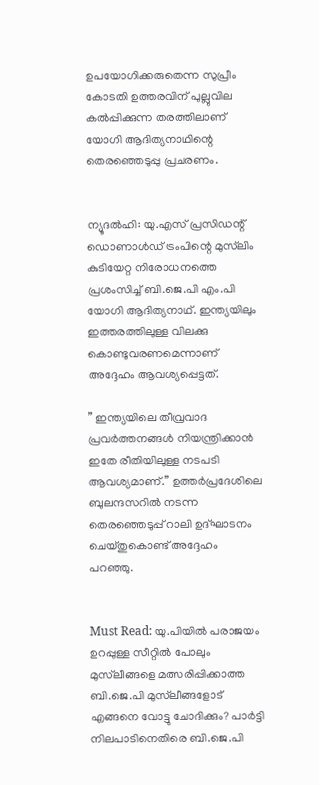ഉപയോഗിക്കരുതെന്ന സുപ്രീം കോടതി ഉത്തരവിന് പുല്ലുവില കല്‍പ്പിക്കുന്ന തരത്തിലാണ് യോഗി ആദിത്യനാഥിന്റെ തെരഞ്ഞെടുപ്പു പ്രചരണം.


ന്യൂദല്‍ഹി: യു.എസ് പ്രസിഡന്റ് ഡൊണാള്‍ഡ് ട്രംപിന്റെ മുസ്‌ലിം കുടിയേറ്റ നിരോധനത്തെ പ്രശംസിച്ച് ബി.ജെ.പി എം.പി യോഗി ആദിത്യനാഥ്. ഇന്ത്യയിലും ഇത്തരത്തിലുള്ള വിലക്കു കൊണ്ടുവരണമെന്നാണ് അദ്ദേഹം ആവശ്യപ്പെട്ടത്.

” ഇന്ത്യയിലെ തീവ്രവാദ പ്രവര്‍ത്തനങ്ങള്‍ നിയന്ത്രിക്കാന്‍ ഇതേ രീതിയിലുള്ള നടപടി ആവശ്യമാണ്.” ഉത്തര്‍പ്രദേശിലെ ബുലന്ദസറില്‍ നടന്ന തെരഞ്ഞെടുപ്പ് റാലി ഉദ്ഘാടനം ചെയ്തുകൊണ്ട് അദ്ദേഹം പറഞ്ഞു.


Must Read: യു.പിയില്‍ പരാജയം ഉറപ്പുള്ള സീറ്റില്‍ പോലും മുസ്‌ലീങ്ങളെ മത്സരിപ്പിക്കാത്ത ബി.ജെ.പി മുസ്‌ലീങ്ങളോട് എങ്ങനെ വോട്ടു ചോദിക്കും? പാര്‍ട്ടി നിലപാടിനെതിരെ ബി.ജെ.പി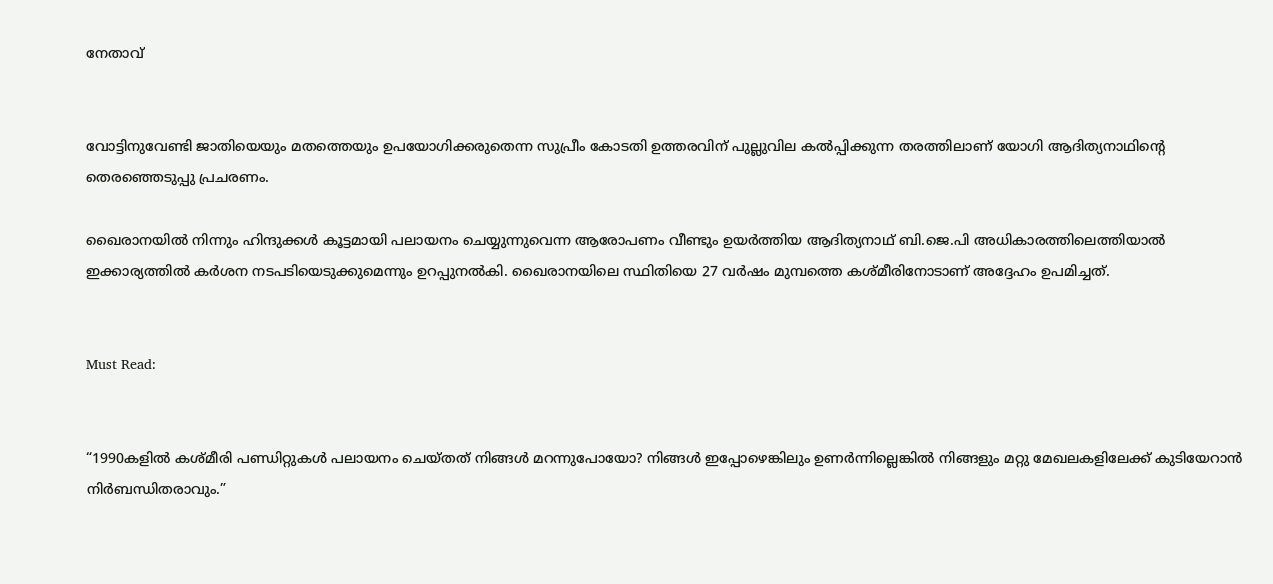നേതാവ്


വോട്ടിനുവേണ്ടി ജാതിയെയും മതത്തെയും ഉപയോഗിക്കരുതെന്ന സുപ്രീം കോടതി ഉത്തരവിന് പുല്ലുവില കല്‍പ്പിക്കുന്ന തരത്തിലാണ് യോഗി ആദിത്യനാഥിന്റെ തെരഞ്ഞെടുപ്പു പ്രചരണം.

ഖൈരാനയില്‍ നിന്നും ഹിന്ദുക്കള്‍ കൂട്ടമായി പലായനം ചെയ്യുന്നുവെന്ന ആരോപണം വീണ്ടും ഉയര്‍ത്തിയ ആദിത്യനാഥ് ബി.ജെ.പി അധികാരത്തിലെത്തിയാല്‍ ഇക്കാര്യത്തില്‍ കര്‍ശന നടപടിയെടുക്കുമെന്നും ഉറപ്പുനല്‍കി. ഖൈരാനയിലെ സ്ഥിതിയെ 27 വര്‍ഷം മുമ്പത്തെ കശ്മീരിനോടാണ് അദ്ദേഹം ഉപമിച്ചത്.


Must Read:


“1990കളില്‍ കശ്മീരി പണ്ഡിറ്റുകള്‍ പലായനം ചെയ്തത് നിങ്ങള്‍ മറന്നുപോയോ? നിങ്ങള്‍ ഇപ്പോഴെങ്കിലും ഉണര്‍ന്നില്ലെങ്കില്‍ നിങ്ങളും മറ്റു മേഖലകളിലേക്ക് കുടിയേറാന്‍ നിര്‍ബന്ധിതരാവും.”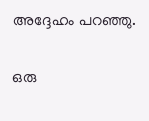അദ്ദേഹം പറഞ്ഞു.

ഒരു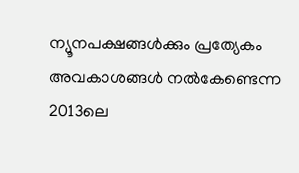ന്യൂനപക്ഷങ്ങള്‍ക്കും പ്രത്യേകം അവകാശങ്ങള്‍ നല്‍കേണ്ടെന്ന 2013ലെ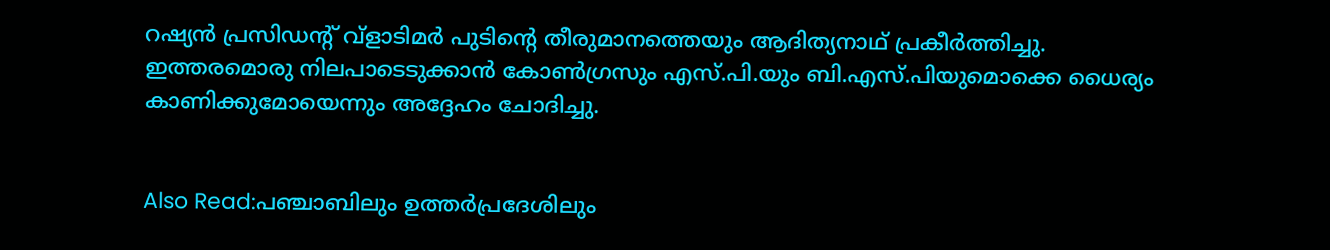റഷ്യന്‍ പ്രസിഡന്റ് വ്‌ളാടിമര്‍ പുടിന്റെ തീരുമാനത്തെയും ആദിത്യനാഥ് പ്രകീര്‍ത്തിച്ചു. ഇത്തരമൊരു നിലപാടെടുക്കാന്‍ കോണ്‍ഗ്രസും എസ്.പി.യും ബി.എസ്.പിയുമൊക്കെ ധൈര്യം കാണിക്കുമോയെന്നും അദ്ദേഹം ചോദിച്ചു.


Also Read:പഞ്ചാബിലും ഉത്തര്‍പ്രദേശിലും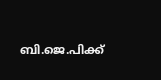ബി.ജെ.പിക്ക്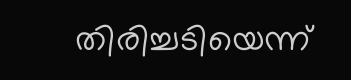തിരിച്ചടിയെന്ന്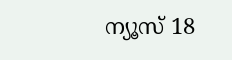ന്യൂസ് 18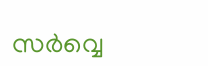സര്‍വ്വെ